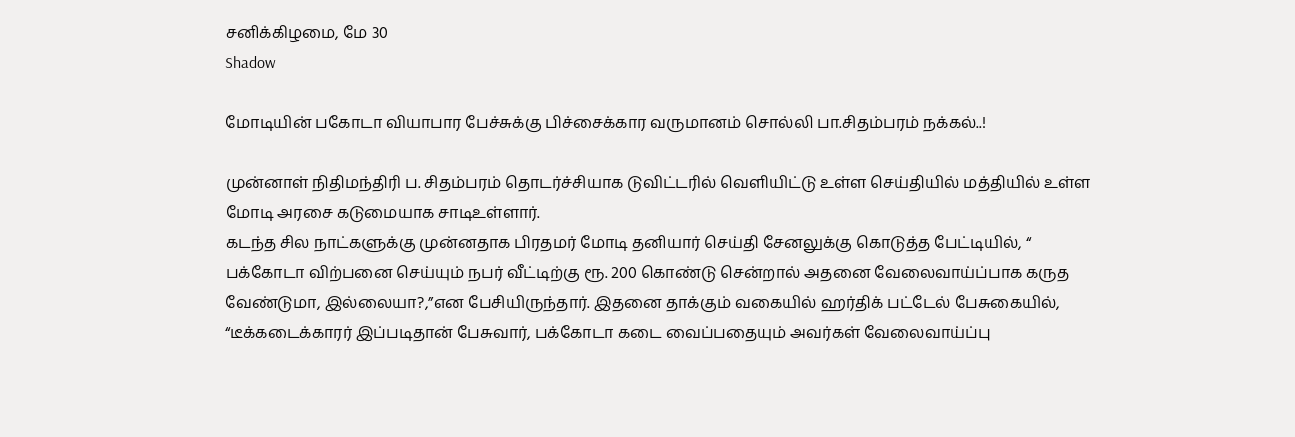சனிக்கிழமை, மே 30
Shadow

மோடியின் பகோடா வியாபார பேச்சுக்கு பிச்சைக்கார வருமானம் சொல்லி பா.சிதம்பரம் நக்கல்..!

முன்னாள் நிதிமந்திரி ப. சிதம்பரம் தொடர்ச்சியாக டுவிட்டரில் வெளியிட்டு உள்ள செய்தியில் மத்தியில் உள்ள மோடி அரசை கடுமையாக சாடிஉள்ளார்.
கடந்த சில நாட்களுக்கு முன்னதாக பிரதமர் மோடி தனியார் செய்தி சேனலுக்கு கொடுத்த பேட்டியில், “ பக்கோடா விற்பனை செய்யும் நபர் வீட்டிற்கு ரூ. 200 கொண்டு சென்றால் அதனை வேலைவாய்ப்பாக கருத வேண்டுமா, இல்லையா?,”என பேசியிருந்தார். இதனை தாக்கும் வகையில் ஹர்திக் பட்டேல் பேசுகையில், “டீக்கடைக்காரர் இப்படிதான் பேசுவார், பக்கோடா கடை வைப்பதையும் அவர்கள் வேலைவாய்ப்பு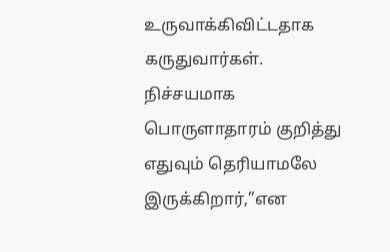உருவாக்கிவிட்டதாக கருதுவார்கள். நிச்சயமாக பொருளாதாரம் குறித்து எதுவும் தெரியாமலே இருக்கிறார்,”என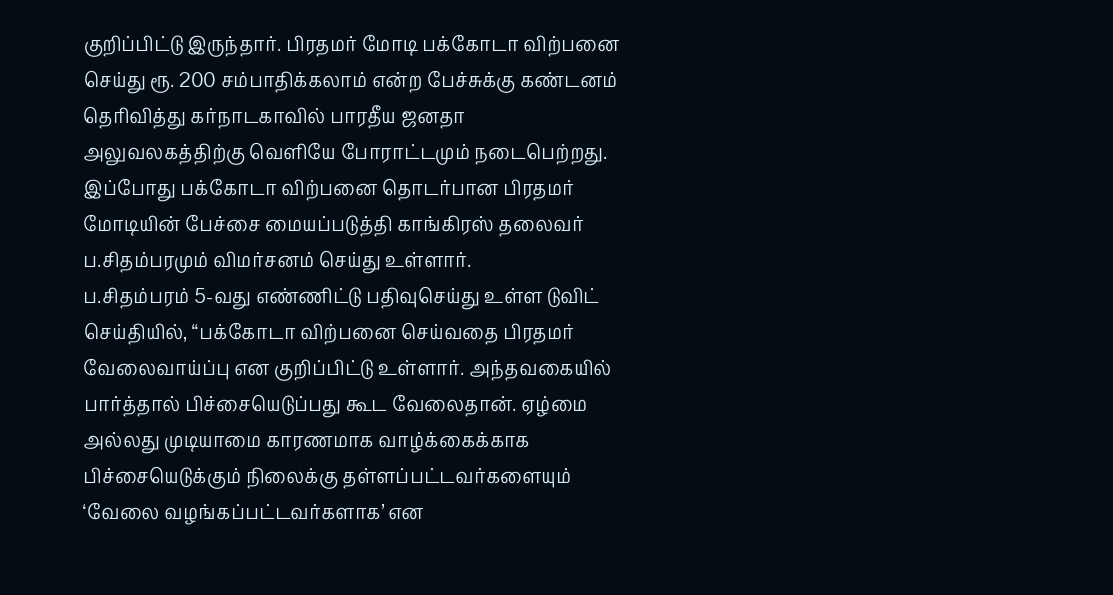குறிப்பிட்டு இருந்தார். பிரதமர் மோடி பக்கோடா விற்பனை செய்து ரூ. 200 சம்பாதிக்கலாம் என்ற பேச்சுக்கு கண்டனம் தெரிவித்து கர்நாடகாவில் பாரதீய ஜனதா அலுவலகத்திற்கு வெளியே போராட்டமும் நடைபெற்றது.
இப்போது பக்கோடா விற்பனை தொடர்பான பிரதமர் மோடியின் பேச்சை மையப்படுத்தி காங்கிரஸ் தலைவர் ப.சிதம்பரமும் விமர்சனம் செய்து உள்ளார்.
ப.சிதம்பரம் 5-வது எண்ணிட்டு பதிவுசெய்து உள்ள டுவிட் செய்தியில், “பக்கோடா விற்பனை செய்வதை பிரதமர் வேலைவாய்ப்பு என குறிப்பிட்டு உள்ளார். அந்தவகையில் பார்த்தால் பிச்சையெடுப்பது கூட வேலைதான். ஏழ்மை அல்லது முடியாமை காரணமாக வாழ்க்கைக்காக பிச்சையெடுக்கும் நிலைக்கு தள்ளப்பட்டவர்களையும் ‘வேலை வழங்கப்பட்டவர்களாக’ என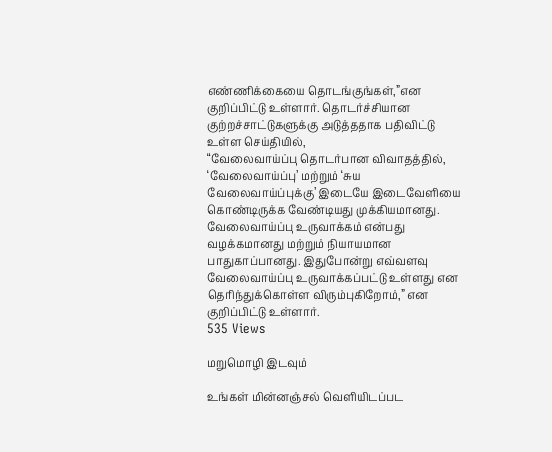எண்ணிக்கையை தொடங்குங்கள்,”என குறிப்பிட்டு உள்ளார். தொடர்ச்சியான குற்றச்சாட்டுகளுக்கு அடுத்ததாக பதிவிட்டு உள்ள செய்தியில்,
“வேலைவாய்ப்பு தொடர்பான விவாதத்தில், ‘வேலைவாய்ப்பு’ மற்றும் ‘சுய வேலைவாய்ப்புக்கு’ இடையே இடைவேளியை கொண்டிருக்க வேண்டியது முக்கியமானது. வேலைவாய்ப்பு உருவாக்கம் என்பது வழக்கமானது மற்றும் நியாயமான பாதுகாப்பானது. இதுபோன்று எவ்வளவு வேலைவாய்ப்பு உருவாக்கப்பட்டு உள்ளது என தெரிந்துக்கொள்ள விரும்புகிறோம்,” என குறிப்பிட்டு உள்ளார்.
535 Views

மறுமொழி இடவும்

உங்கள் மின்னஞ்சல் வெளியிடப்பட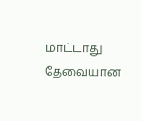மாட்டாது தேவையான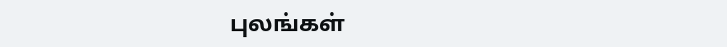புலங்கள்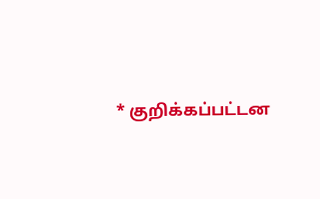* குறிக்கப்பட்டன